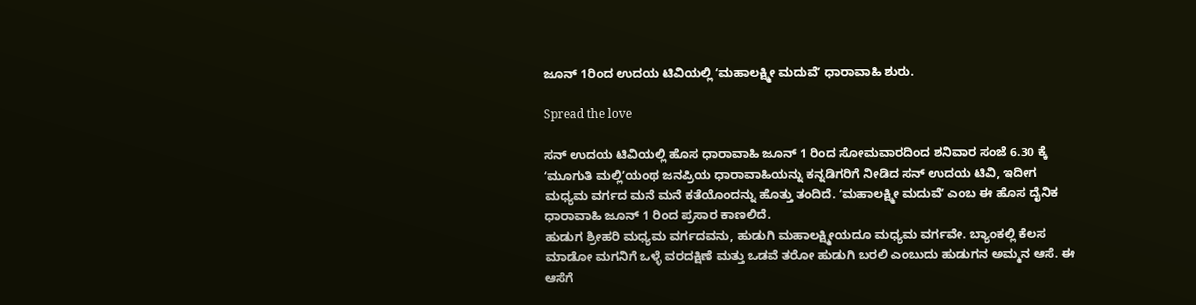ಜೂನ್‌ 1ರಿಂದ ಉದಯ ಟಿವಿಯಲ್ಲಿ ʻಮಹಾಲಕ್ಷ್ಮೀ ಮದುವೆʼ ಧಾರಾವಾಹಿ ಶುರು.

Spread the love

ಸನ್‌ ಉದಯ ಟಿವಿಯಲ್ಲಿ ಹೊಸ ಧಾರಾವಾಹಿ ಜೂನ್‌ 1 ರಿಂದ ಸೋಮವಾರದಿಂದ ಶನಿವಾರ ಸಂಜೆ 6.30 ಕ್ಕೆ
ʻಮೂಗುತಿ ಮಲ್ಲಿʼಯಂಥ ಜನಪ್ರಿಯ ಧಾರಾವಾಹಿಯನ್ನು ಕನ್ನಡಿಗರಿಗೆ ನೀಡಿದ ಸನ್‌ ಉದಯ ಟಿವಿ, ಇದೀಗ ಮಧ್ಯಮ ವರ್ಗದ ಮನೆ ಮನೆ ಕತೆಯೊಂದನ್ನು ಹೊತ್ತು ತಂದಿದೆ. ʻಮಹಾಲಕ್ಷ್ಮೀ ಮದುವೆʼ ಎಂಬ ಈ ಹೊಸ ದೈನಿಕ ಧಾರಾವಾಹಿ ಜೂನ್‌ 1 ರಿಂದ ಪ್ರಸಾರ ಕಾಣಲಿದೆ.
ಹುಡುಗ ಶ್ರೀಹರಿ ಮಧ್ಯಮ ವರ್ಗದವನು, ಹುಡುಗಿ ಮಹಾಲಕ್ಷ್ಮೀಯದೂ ಮಧ್ಯಮ ವರ್ಗವೇ. ಬ್ಯಾಂಕಲ್ಲಿ ಕೆಲಸ ಮಾಡೋ ಮಗನಿಗೆ ಒಳ್ಳೆ ವರದಕ್ಷಿಣೆ ಮತ್ತು ಒಡವೆ ತರೋ ಹುಡುಗಿ ಬರಲಿ ಎಂಬುದು ಹುಡುಗನ ಅಮ್ಮನ ಆಸೆ. ಈ ಆಸೆಗೆ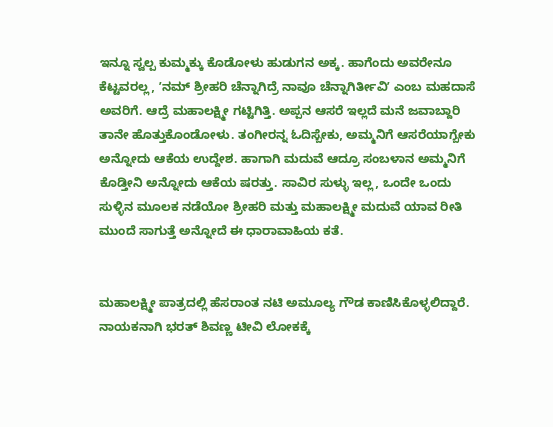ಇನ್ನೂ ಸ್ವಲ್ಪ ಕುಮ್ಮಕ್ಕು ಕೊಡೋಳು ಹುಡುಗನ ಅಕ್ಕ. ಹಾಗೆಂದು ಅವರೇನೂ ಕೆಟ್ಟವರಲ್ಲ, ʼನಮ್ ಶ್ರೀಹರಿ ಚೆನ್ನಾಗಿದ್ರೆ ನಾವೂ ಚೆನ್ನಾಗಿರ್ತೀವಿʼ ಎಂಬ ಮಹದಾಸೆ ಅವರಿಗೆ. ಆದ್ರೆ ಮಹಾಲಕ್ಷ್ಮೀ ಗಟ್ಟಿಗಿತ್ತಿ. ಅಪ್ಪನ ಆಸರೆ ಇಲ್ಲದೆ ಮನೆ ಜವಾಬ್ದಾರಿ ತಾನೇ ಹೊತ್ತುಕೊಂಡೋಳು. ತಂಗೀರನ್ನ ಓದಿಸ್ಬೇಕು, ಅಮ್ಮನಿಗೆ ಆಸರೆಯಾಗ್ಬೇಕು ಅನ್ನೋದು ಆಕೆಯ ಉದ್ದೇಶ. ಹಾಗಾಗಿ ಮದುವೆ ಆದ್ರೂ ಸಂಬಳಾನ ಅಮ್ಮನಿಗೆ ಕೊಡ್ತೀನಿ ಅನ್ನೋದು ಆಕೆಯ ಷರತ್ತು. ಸಾವಿರ ಸುಳ್ಳು ಇಲ್ಲ, ಒಂದೇ ಒಂದು ಸುಳ್ಳಿನ ಮೂಲಕ ನಡೆಯೋ ಶ್ರೀಹರಿ ಮತ್ತು ಮಹಾಲಕ್ಷ್ಮೀ ಮದುವೆ ಯಾವ ರೀತಿ ಮುಂದೆ ಸಾಗುತ್ತೆ ಅನ್ನೋದೆ ಈ ಧಾರಾವಾಹಿಯ ಕತೆ.


ಮಹಾಲಕ್ಷ್ಮೀ ಪಾತ್ರದಲ್ಲಿ ಹೆಸರಾಂತ ನಟಿ ಅಮೂಲ್ಯ ಗೌಡ ಕಾಣಿಸಿಕೊಳ್ಳಲಿದ್ದಾರೆ. ನಾಯಕನಾಗಿ ಭರತ್‌ ಶಿವಣ್ಣ ಟೀವಿ ಲೋಕಕ್ಕೆ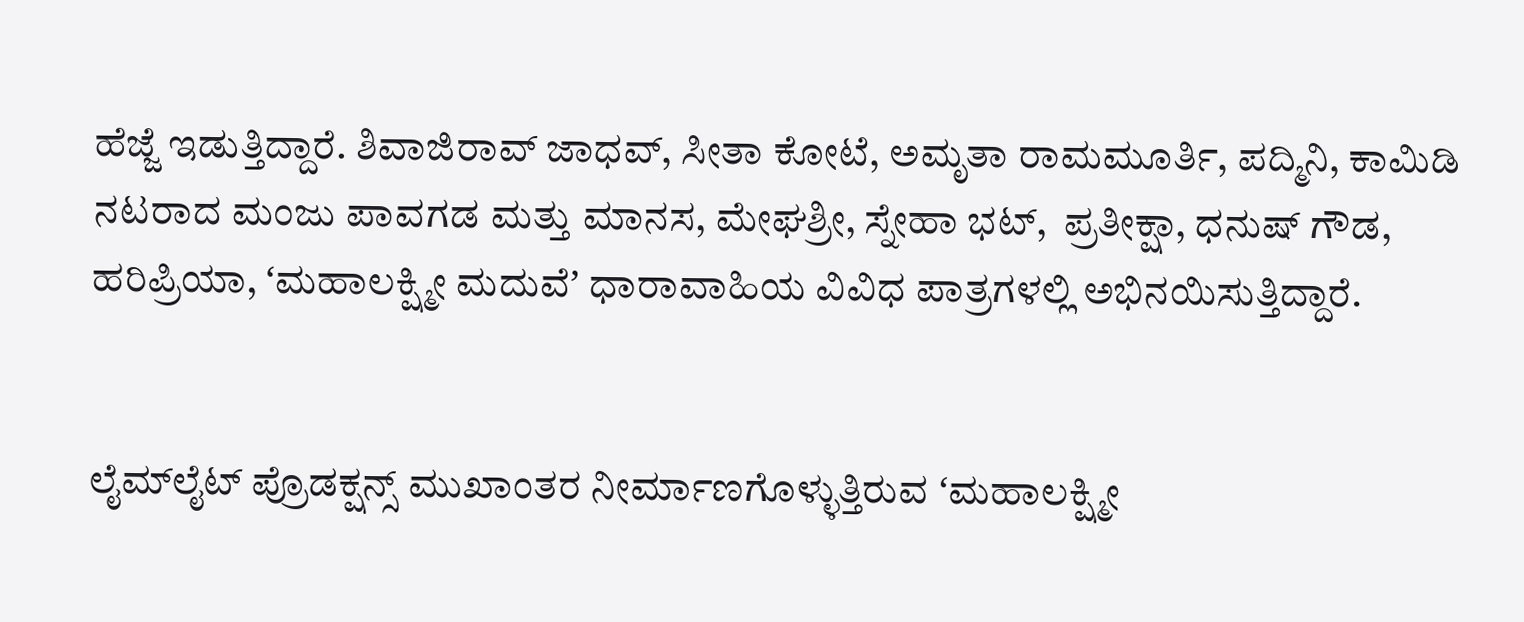ಹೆಜ್ಜೆ ಇಡುತ್ತಿದ್ದಾರೆ. ಶಿವಾಜಿರಾವ್‌ ಜಾಧವ್, ಸೀತಾ ಕೋಟೆ, ಅಮೃತಾ ರಾಮಮೂರ್ತಿ, ಪದ್ಮಿನಿ, ಕಾಮಿಡಿ ನಟರಾದ ಮಂಜು ಪಾವಗಡ ಮತ್ತು ಮಾನಸ, ಮೇಘಶ್ರೀ, ಸ್ನೇಹಾ ಭಟ್‌,  ಪ್ರತೀಕ್ಷಾ, ಧನುಷ್‌ ಗೌಡ, ಹರಿಪ್ರಿಯಾ, ʻಮಹಾಲಕ್ಷ್ಮೀ ಮದುವೆʼ ಧಾರಾವಾಹಿಯ ವಿವಿಧ ಪಾತ್ರಗಳಲ್ಲಿ ಅಭಿನಯಿಸುತ್ತಿದ್ದಾರೆ.


ಲೈಮ್‌ಲೈಟ್ ಪ್ರೊಡಕ್ಷನ್ಸ್‌ ಮುಖಾಂತರ ನೀರ್ಮಾಣಗೊಳ್ಳುತ್ತಿರುವ ʻಮಹಾಲಕ್ಷ್ಮೀ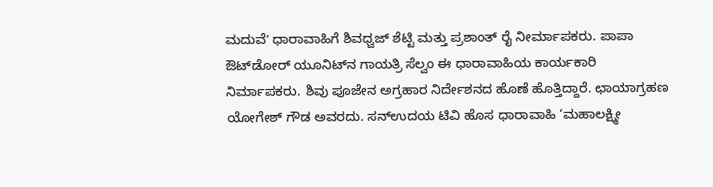ಮದುವೆʼ ಧಾರಾವಾಹಿಗೆ ಶಿವಧ್ವಜ್ ಶೆಟ್ಟಿ ಮತ್ತು ಪ್ರಶಾಂತ್ ರೈ ನೀರ್ಮಾಪಕರು. ಪಾಪಾ ಔಟ್‌ಡೋರ್‌ ಯೂನಿಟ್‌ನ ಗಾಯತ್ರಿ ಸೆಲ್ವಂ ಈ ಧಾರಾವಾಹಿಯ ಕಾರ್ಯಕಾರಿ ನಿರ್ಮಾಪಕರು. ಶಿವು ಪೂಜೇನ ಅಗ್ರಹಾರ ನಿರ್ದೇಶನದ ಹೊಣೆ ಹೊತ್ತಿದ್ದಾರೆ. ಛಾಯಾಗ್ರಹಣ ಯೋಗೇಶ್ ಗೌಡ ಅವರದು. ಸನ್‌ಉದಯ ಟಿವಿ ಹೊಸ ಧಾರಾವಾಹಿ ‘ಮಹಾಲಕ್ಷ್ಮೀ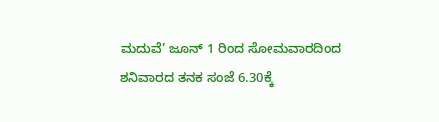ಮದುವೆ’ ಜೂನ್ 1 ರಿಂದ ಸೋಮವಾರದಿಂದ ಶನಿವಾರದ ತನಕ ಸಂಜೆ 6.30ಕ್ಕೆ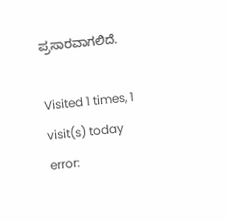ಪ್ರಸಾರವಾಗಲಿದೆ.

Visited 1 times, 1 visit(s) today
error: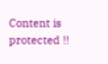Content is protected !!